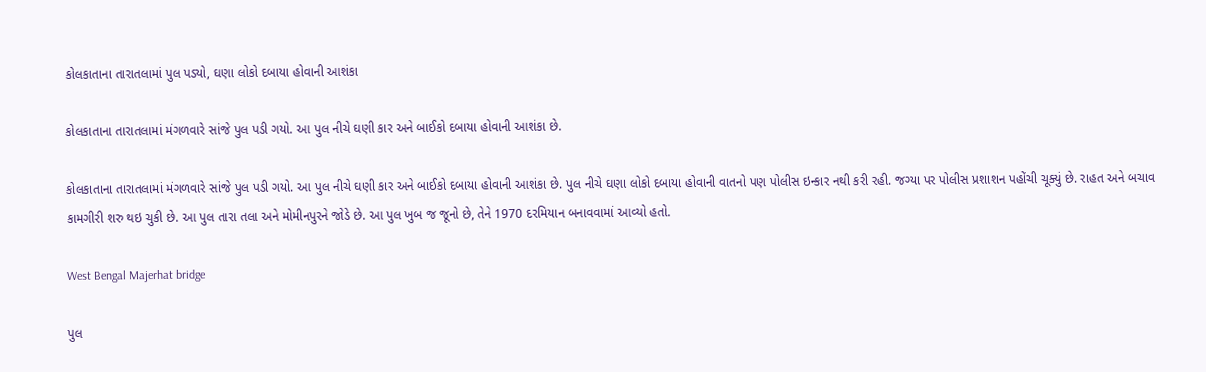કોલકાતાના તારાતલામાં પુલ પડ્યો, ઘણા લોકો દબાયા હોવાની આશંકા

કોલકાતાના તારાતલામાં મંગળવારે સાંજે પુલ પડી ગયો. આ પુલ નીચે ઘણી કાર અને બાઈકો દબાયા હોવાની આશંકા છે.

કોલકાતાના તારાતલામાં મંગળવારે સાંજે પુલ પડી ગયો. આ પુલ નીચે ઘણી કાર અને બાઈકો દબાયા હોવાની આશંકા છે. પુલ નીચે ઘણા લોકો દબાયા હોવાની વાતનો પણ પોલીસ ઇન્કાર નથી કરી રહી. જગ્યા પર પોલીસ પ્રશાશન પહોંચી ચૂક્યું છે. રાહત અને બચાવ કામગીરી શરુ થઇ ચુકી છે. આ પુલ તારા તલા અને મોમીનપુરને જોડે છે. આ પુલ ખુબ જ જૂનો છે, તેને 1970 દરમિયાન બનાવવામાં આવ્યો હતો.

West Bengal Majerhat bridge

પુલ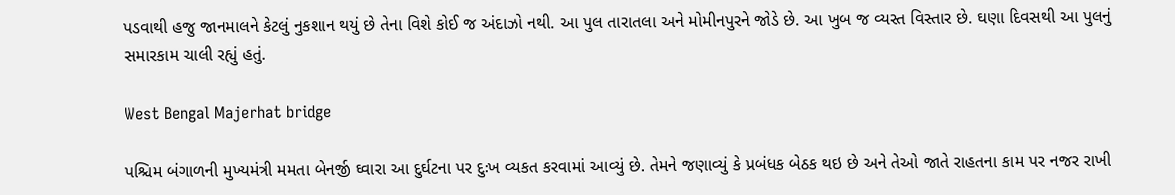પડવાથી હજુ જાનમાલને કેટલું નુકશાન થયું છે તેના વિશે કોઈ જ અંદાઝો નથી. આ પુલ તારાતલા અને મોમીનપુરને જોડે છે. આ ખુબ જ વ્યસ્ત વિસ્તાર છે. ઘણા દિવસથી આ પુલનું સમારકામ ચાલી રહ્યું હતું.

West Bengal Majerhat bridge

પશ્ચિમ બંગાળની મુખ્યમંત્રી મમતા બેનર્જી ઘ્વારા આ દુર્ઘટના પર દુઃખ વ્યકત કરવામાં આવ્યું છે. તેમને જણાવ્યું કે પ્રબંધક બેઠક થઇ છે અને તેઓ જાતે રાહતના કામ પર નજર રાખી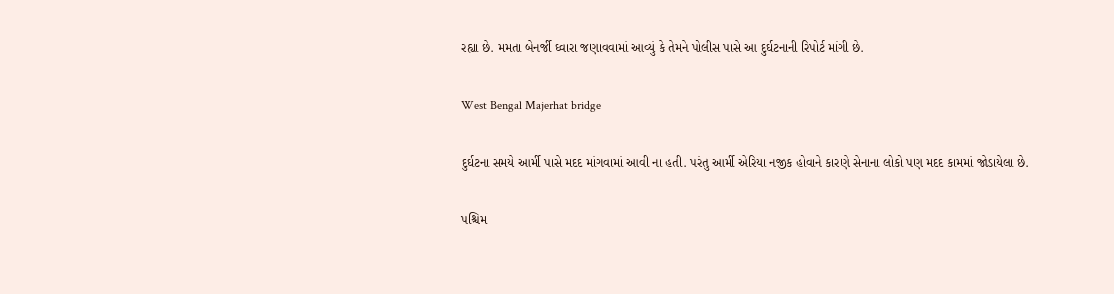રહ્યા છે. મમતા બેનર્જી ઘ્વારા જણાવવામાં આવ્યું કે તેમને પોલીસ પાસે આ દુર્ઘટનાની રિપોર્ટ માંગી છે.

West Bengal Majerhat bridge

દુર્ઘટના સમયે આર્મી પાસે મદદ માંગવામાં આવી ના હતી. પરંતુ આર્મી એરિયા નજીક હોવાને કારણે સેનાના લોકો પણ મદદ કામમાં જોડાયેલા છે.

પશ્ચિમ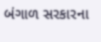બંગાળ સરકારના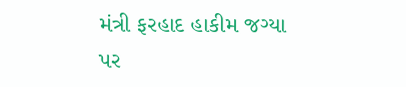મંત્રી ફરહાદ હાકીમ જગ્યા પર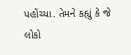પહોંચ્યા. તેમને કહ્યું કે જે લોકો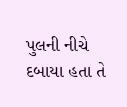પુલની નીચે દબાયા હતા તે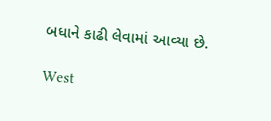બધાને કાઢી લેવામાં આવ્યા છે.

West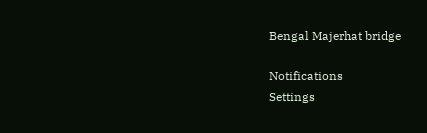Bengal Majerhat bridge

Notifications
Settings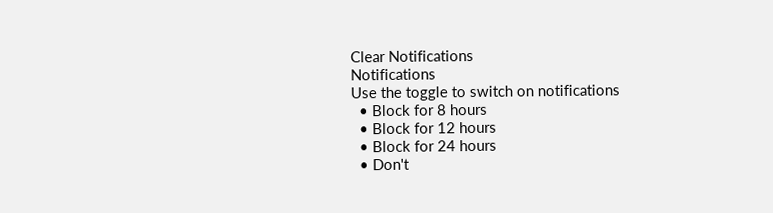Clear Notifications
Notifications
Use the toggle to switch on notifications
  • Block for 8 hours
  • Block for 12 hours
  • Block for 24 hours
  • Don't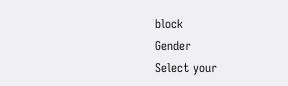block
Gender
Select your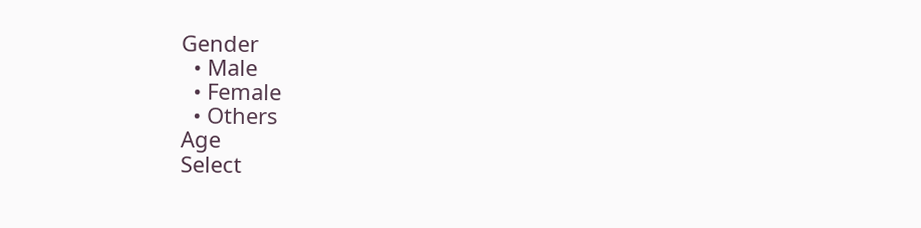Gender
  • Male
  • Female
  • Others
Age
Select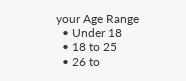your Age Range
  • Under 18
  • 18 to 25
  • 26 to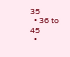35
  • 36 to 45
  •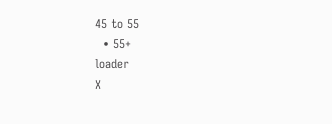45 to 55
  • 55+
loader
X